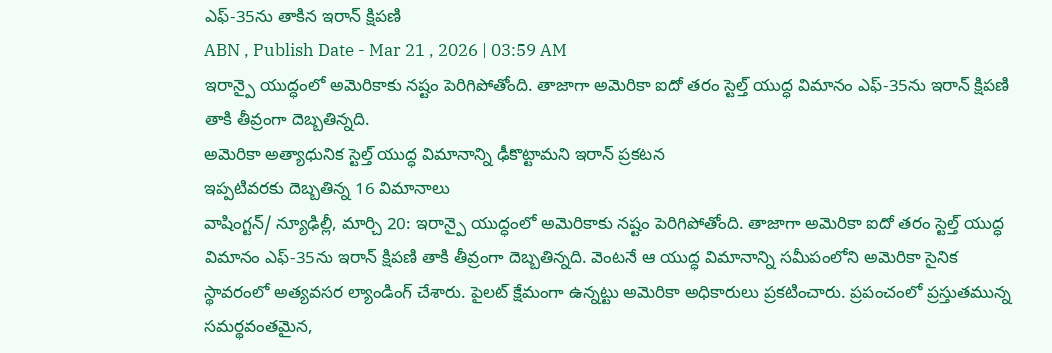ఎఫ్-35ను తాకిన ఇరాన్ క్షిపణి
ABN , Publish Date - Mar 21 , 2026 | 03:59 AM
ఇరాన్పై యుద్ధంలో అమెరికాకు నష్టం పెరిగిపోతోంది. తాజాగా అమెరికా ఐదో తరం స్టెల్త్ యుద్ధ విమానం ఎఫ్-35ను ఇరాన్ క్షిపణి తాకి తీవ్రంగా దెబ్బతిన్నది.
అమెరికా అత్యాధునిక స్టెల్త్ యుద్ధ విమానాన్ని ఢీకొట్టామని ఇరాన్ ప్రకటన
ఇప్పటివరకు దెబ్బతిన్న 16 విమానాలు
వాషింగ్టన్/ న్యూఢిల్లీ, మార్చి 20: ఇరాన్పై యుద్ధంలో అమెరికాకు నష్టం పెరిగిపోతోంది. తాజాగా అమెరికా ఐదో తరం స్టెల్త్ యుద్ధ విమానం ఎఫ్-35ను ఇరాన్ క్షిపణి తాకి తీవ్రంగా దెబ్బతిన్నది. వెంటనే ఆ యుద్ధ విమానాన్ని సమీపంలోని అమెరికా సైనిక స్థావరంలో అత్యవసర ల్యాండింగ్ చేశారు. పైలట్ క్షేమంగా ఉన్నట్టు అమెరికా అధికారులు ప్రకటించారు. ప్రపంచంలో ప్రస్తుతమున్న సమర్థవంతమైన,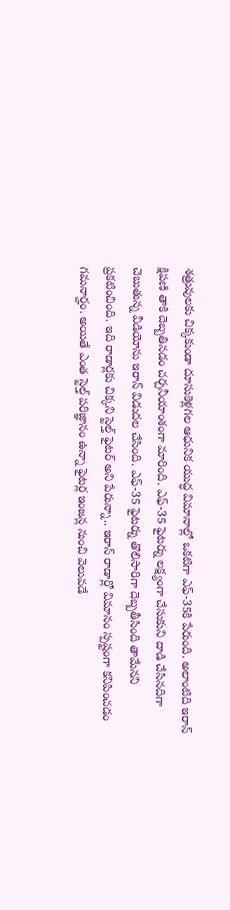శత్రువులకు చిక్కకుండా దూసుకెళ్లగల ఆధునిక యుద్ధ విమానాల్లో ఒకటిగా ఎఫ్-35కి పేరుంది. అలాంటిది ఇరాన్ క్షిపణి తాకి దెబ్బతినడం చర్చనీయాంశంగా మారింది. ఎఫ్-35 ఫైటర్ను లక్ష్యంగా చేసుకుని దాడి చేసినదిగా చెబుతున్న వీడియోను ఇరాన్ విడుదల చేసింది. ఎఫ్-35 ఫైటర్ను తొలిసారిగా దెబ్బతీసింది తామేనని ప్రకటించింది. ఇది రాడార్లకు చిక్కని స్టెల్త్ ఫైటర్ అని పేరున్నా.. ఇరాన్ రాడార్లో విమానం స్పష్టంగా కనిపించడం గమనార్హం. అయితే ఎంత స్టెల్త్ పరిజ్ఞానం ఉన్నా ఫైటర్ల ఇంజన్ల నుంచి వెలువడే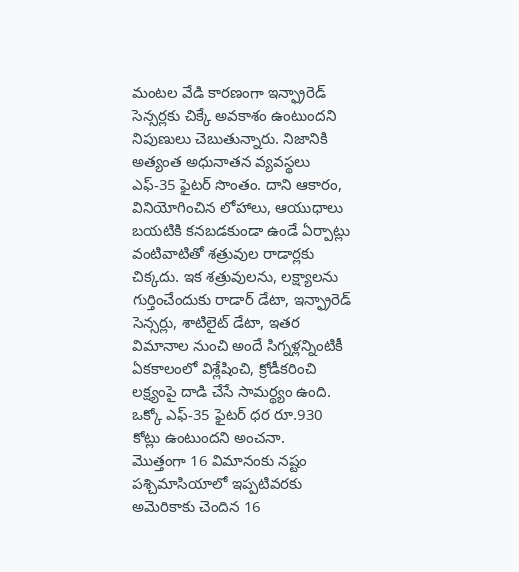మంటల వేడి కారణంగా ఇన్ఫ్రారెడ్ సెన్సర్లకు చిక్కే అవకాశం ఉంటుందని నిపుణులు చెబుతున్నారు. నిజానికి అత్యంత అధునాతన వ్యవస్థలు ఎఫ్-35 ఫైటర్ సొంతం. దాని ఆకారం, వినియోగించిన లోహాలు, ఆయుధాలు బయటికి కనబడకుండా ఉండే ఏర్పాట్లు వంటివాటితో శత్రువుల రాడార్లకు చిక్కదు. ఇక శత్రువులను, లక్ష్యాలను గుర్తించేందుకు రాడార్ డేటా, ఇన్ఫ్రారెడ్ సెన్సర్లు, శాటిలైట్ డేటా, ఇతర విమానాల నుంచి అందే సిగ్నళ్లన్నింటికీ ఏకకాలంలో విశ్లేషించి, క్రోడీకరించి లక్ష్యంపై దాడి చేసే సామర్థ్యం ఉంది. ఒక్కో ఎఫ్-35 ఫైటర్ ధర రూ.930 కోట్లు ఉంటుందని అంచనా.
మొత్తంగా 16 విమానంకు నష్టం
పశ్చిమాసియాలో ఇప్పటివరకు అమెరికాకు చెందిన 16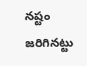నష్టం జరిగినట్టు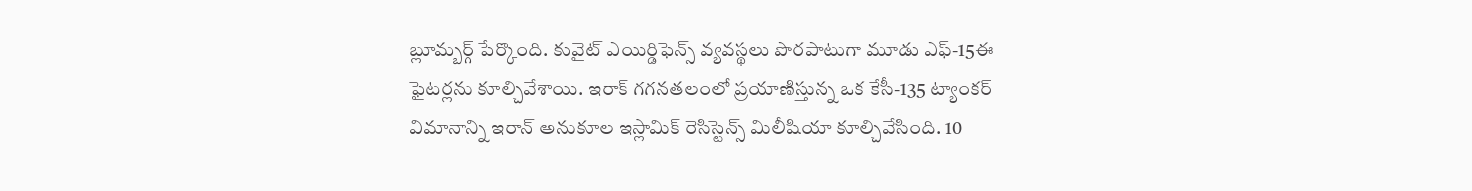బ్లూమ్బర్గ్ పేర్కొంది. కువైట్ ఎయిర్డిఫెన్స్ వ్యవస్థలు పొరపాటుగా మూడు ఎఫ్-15ఈ ఫైటర్లను కూల్చివేశాయి. ఇరాక్ గగనతలంలో ప్రయాణిస్తున్న ఒక కేసీ-135 ట్యాంకర్ విమానాన్ని ఇరాన్ అనుకూల ఇస్లామిక్ రెసిస్టెన్స్ మిలీషియా కూల్చివేసింది. 10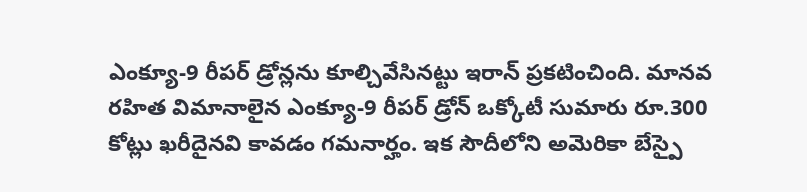ఎంక్యూ-9 రీపర్ డ్రోన్లను కూల్చివేసినట్టు ఇరాన్ ప్రకటించింది. మానవ రహిత విమానాలైన ఎంక్యూ-9 రీపర్ డ్రోన్ ఒక్కోటీ సుమారు రూ.300 కోట్లు ఖరీదైనవి కావడం గమనార్హం. ఇక సౌదీలోని అమెరికా బేస్పై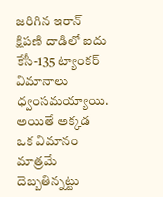జరిగిన ఇరాన్ క్షిపణి దాడిలో ఐదు కేసీ-135 ట్యాంకర్ విమానాలు ధ్వంసమయ్యాయి. అయితే అక్కడ ఒక విమానం మాత్రమే దెబ్బతిన్నట్టు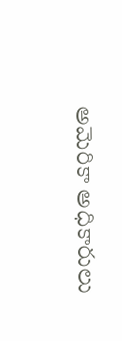అమెరికా అధికారులు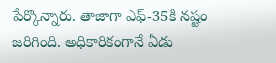పేర్కొన్నారు. తాజాగా ఎఫ్-35కి నష్టం జరిగింది. అధికారికంగానే ఏడు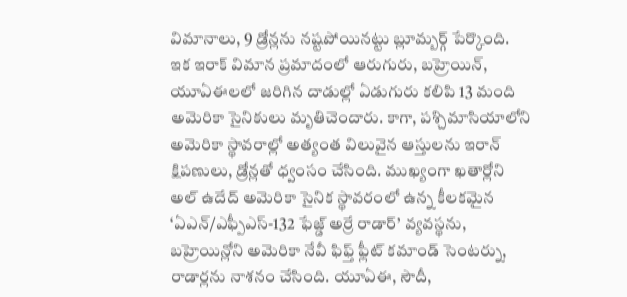విమానాలు, 9 డ్రోన్లను నష్టపోయినట్టు బ్లూమ్బర్గ్ పేర్కొంది. ఇక ఇరాక్ విమాన ప్రమాదంలో ఆరుగురు, బహ్రెయిన్, యూఏఈలలో జరిగిన దాడుల్లో ఏడుగురు కలిపి 13 మంది అమెరికా సైనికులు మృతిచెందారు. కాగా, పశ్చిమాసియాలోని అమెరికా స్థావరాల్లో అత్యంత విలువైన ఆస్తులను ఇరాన్ క్షిపణులు, డ్రోన్లతో ధ్వంసం చేసింది. ముఖ్యంగా ఖతార్లోని అల్ ఉదేద్ అమెరికా సైనిక స్థావరంలో ఉన్న కీలకమైన ‘ఏఎన్/ఎఫ్పీఎస్-132 ఫేజ్డ్ అర్రే రాడార్’ వ్యవస్థను, బహ్రెయిన్లోని అమెరికా నేవీ ఫిఫ్త్ ఫ్లీట్ కమాండ్ సెంటర్ను, రాడార్లను నాశనం చేసింది. యూఏఈ, సౌదీ,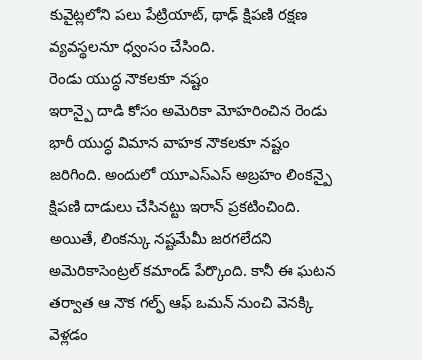కువైట్లలోని పలు పేట్రియాట్, థాఢ్ క్షిపణి రక్షణ వ్యవస్థలనూ ధ్వంసం చేసింది.
రెండు యుద్ధ నౌకలకూ నష్టం
ఇరాన్పై దాడి కోసం అమెరికా మోహరించిన రెండు భారీ యుద్ధ విమాన వాహక నౌకలకూ నష్టం జరిగింది. అందులో యూఎస్ఎస్ అబ్రహం లింకన్పై క్షిపణి దాడులు చేసినట్టు ఇరాన్ ప్రకటించింది. అయితే, లింకన్కు నష్టమేమీ జరగలేదని అమెరికాసెంట్రల్ కమాండ్ పేర్కొంది. కానీ ఈ ఘటన తర్వాత ఆ నౌక గల్ఫ్ ఆఫ్ ఒమన్ నుంచి వెనక్కి వెళ్లడం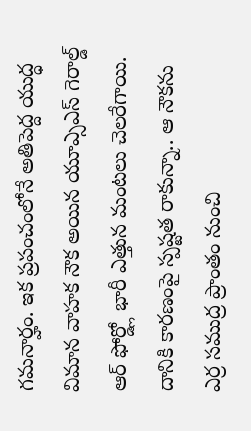గమనార్హం. ఇక ప్రపంచంలోనే అతిపెద్ద యుద్ధ విమాన వాహక నౌక అయిన యూఎ్సఎస్ గెరాల్డ్ ఆర్ ఫోర్డ్లో భారీ ఎత్తున మంటలు చెలరేగాయి. దానికి కారణంపై స్పష్టత రాకున్నా.. ఆ నౌకను ఎర్ర సముద్ర ప్రాంతం నుంచి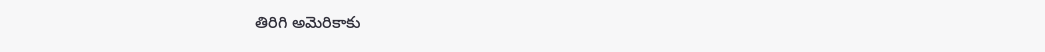తిరిగి అమెరికాకు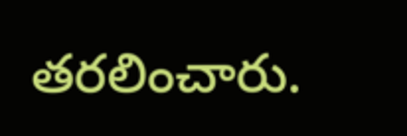తరలించారు.